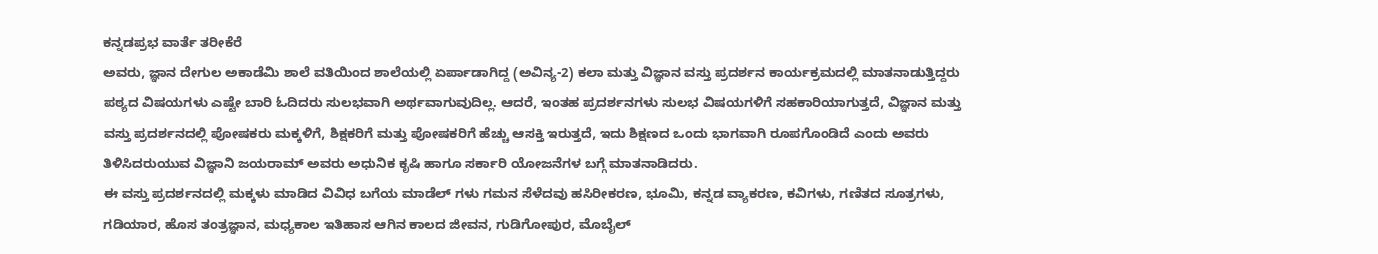ಕನ್ನಡಪ್ರಭ ವಾರ್ತೆ ತರೀಕೆರೆ
ಅವರು, ಜ್ಞಾನ ದೇಗುಲ ಅಕಾಡೆಮಿ ಶಾಲೆ ವತಿಯಿಂದ ಶಾಲೆಯಲ್ಲಿ ಏರ್ಪಾಡಾಗಿದ್ದ (ಅವಿನ್ಯ-2) ಕಲಾ ಮತ್ತು ವಿಜ್ಞಾನ ವಸ್ತು ಪ್ರದರ್ಶನ ಕಾರ್ಯಕ್ರಮದಲ್ಲಿ ಮಾತನಾಡುತ್ತಿದ್ದರು
ಪಠ್ಯದ ವಿಷಯಗಳು ಎಷ್ಟೇ ಬಾರಿ ಓದಿದರು ಸುಲಭವಾಗಿ ಅರ್ಥವಾಗುವುದಿಲ್ಲ. ಆದರೆ, ಇಂತಹ ಪ್ರದರ್ಶನಗಳು ಸುಲಭ ವಿಷಯಗಳಿಗೆ ಸಹಕಾರಿಯಾಗುತ್ತದೆ, ವಿಜ್ಞಾನ ಮತ್ತು ವಸ್ತು ಪ್ರದರ್ಶನದಲ್ಲಿ ಪೋಷಕರು ಮಕ್ಕಳಿಗೆ, ಶಿಕ್ಷಕರಿಗೆ ಮತ್ತು ಪೋಷಕರಿಗೆ ಹೆಚ್ಚು ಆಸಕ್ತಿ ಇರುತ್ತದೆ, ಇದು ಶಿಕ್ಷಣದ ಒಂದು ಭಾಗವಾಗಿ ರೂಪಗೊಂಡಿದೆ ಎಂದು ಅವರು ತಿಳಿಸಿದರುಯುವ ವಿಜ್ಞಾನಿ ಜಯರಾಮ್ ಅವರು ಅಧುನಿಕ ಕೃಷಿ ಹಾಗೂ ಸರ್ಕಾರಿ ಯೋಜನೆಗಳ ಬಗ್ಗೆ ಮಾತನಾಡಿದರು.
ಈ ವಸ್ತು ಪ್ರದರ್ಶನದಲ್ಲಿ ಮಕ್ಕಳು ಮಾಡಿದ ವಿವಿಧ ಬಗೆಯ ಮಾಡೆಲ್ ಗಳು ಗಮನ ಸೆಳೆದವು ಹಸಿರೀಕರಣ, ಭೂಮಿ, ಕನ್ನಡ ವ್ಯಾಕರಣ, ಕವಿಗಳು, ಗಣಿತದ ಸೂತ್ರಗಳು, ಗಡಿಯಾರ, ಹೊಸ ತಂತ್ರಜ್ಞಾನ, ಮಧ್ಯಕಾಲ ಇತಿಹಾಸ ಆಗಿನ ಕಾಲದ ಜೀವನ, ಗುಡಿಗೋಪುರ, ಮೊಬೈಲ್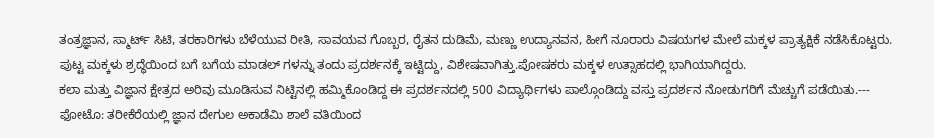ತಂತ್ರಜ್ಞಾನ, ಸ್ಮಾರ್ಟ್ ಸಿಟಿ, ತರಕಾರಿಗಳು ಬೆಳೆಯುವ ರೀತಿ, ಸಾವಯವ ಗೊಬ್ಬರ, ರೈತನ ದುಡಿಮೆ, ಮಣ್ಣು ಉದ್ಯಾನವನ, ಹೀಗೆ ನೂರಾರು ವಿಷಯಗಳ ಮೇಲೆ ಮಕ್ಕಳ ಪ್ರಾತ್ಯಕ್ಷಿಕೆ ನಡೆಸಿಕೊಟ್ಟರು.
ಪುಟ್ಟ ಮಕ್ಕಳು ಶ್ರದ್ಧೆಯಿಂದ ಬಗೆ ಬಗೆಯ ಮಾಡಲ್ ಗಳನ್ನು ತಂದು ಪ್ರದರ್ಶನಕ್ಕೆ ಇಟ್ಟಿದ್ದು, ವಿಶೇಷವಾಗಿತ್ತು.ಪೋಷಕರು ಮಕ್ಕಳ ಉತ್ಸಾಹದಲ್ಲಿ ಭಾಗಿಯಾಗಿದ್ದರು.
ಕಲಾ ಮತ್ತು ವಿಜ್ಞಾನ ಕ್ಷೇತ್ರದ ಅರಿವು ಮೂಡಿಸುವ ನಿಟ್ಟಿನಲ್ಲಿ ಹಮ್ಮಿಕೊಂಡಿದ್ದ ಈ ಪ್ರದರ್ಶನದಲ್ಲಿ 500 ವಿದ್ಯಾರ್ಥಿಗಳು ಪಾಲ್ಗೊಂಡಿದ್ದು ವಸ್ತು ಪ್ರದರ್ಶನ ನೋಡುಗರಿಗೆ ಮೆಚ್ಚುಗೆ ಪಡೆಯಿತು.---
ಫೋಟೊ: ತರೀಕೆರೆಯಲ್ಲಿ ಜ್ಞಾನ ದೇಗುಲ ಅಕಾಡೆಮಿ ಶಾಲೆ ವತಿಯಿಂದ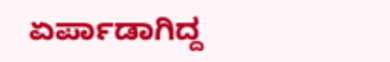ಏರ್ಪಾಡಾಗಿದ್ದ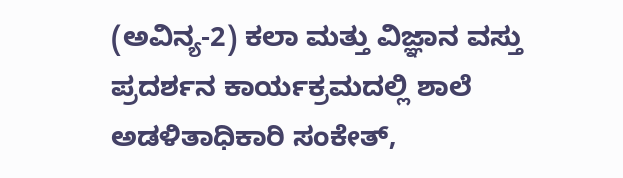(ಅವಿನ್ಯ-2) ಕಲಾ ಮತ್ತು ವಿಜ್ಞಾನ ವಸ್ತು ಪ್ರದರ್ಶನ ಕಾರ್ಯಕ್ರಮದಲ್ಲಿ ಶಾಲೆ ಅಡಳಿತಾಧಿಕಾರಿ ಸಂಕೇತ್,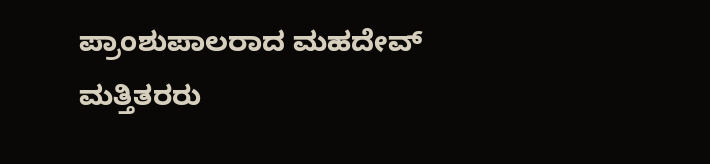ಪ್ರಾಂಶುಪಾಲರಾದ ಮಹದೇವ್ ಮತ್ತಿತರರು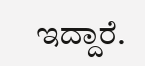ಇದ್ದಾರೆ.